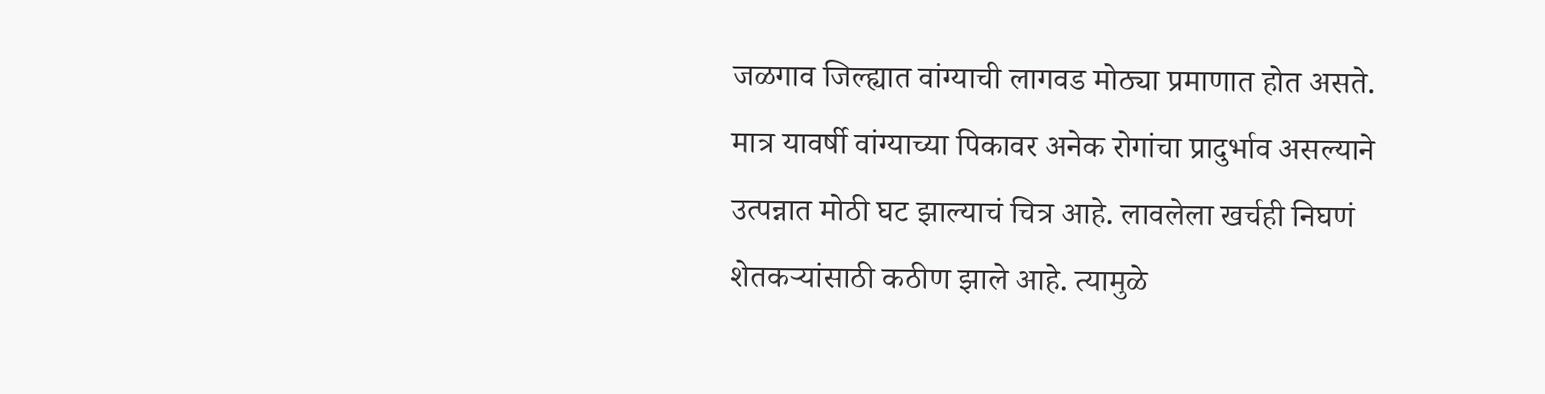जळगाव जिल्ह्यात वांग्याची लागवड मोठ्या प्रमाणात होत असते. मात्र यावर्षी वांग्याच्या पिकावर अनेक रोगांचा प्रादुर्भाव असल्याने उत्पन्नात मोठी घट झाल्याचं चित्र आहे. लावलेला खर्चही निघणं शेतकऱ्यांसाठी कठीण झाले आहे. त्यामुळे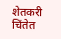शेतकरी चिंतेत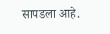सापडला आहे.